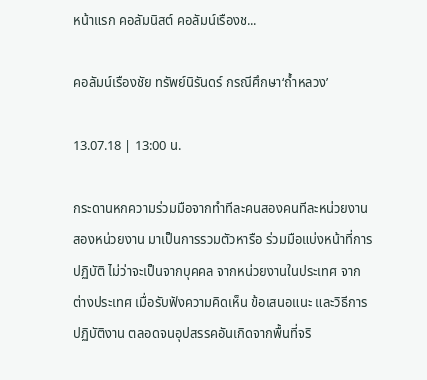หน้าแรก คอลัมนิสต์ คอลัมน์เรืองช...

คอลัมน์เรืองชัย ทรัพย์นิรันดร์ กรณีศึกษา‘ถ้ำหลวง’

13.07.18 | 13:00 น.

กระดานหกความร่วมมือจากทำทีละคนสองคนทีละหน่วยงานสองหน่วยงาน มาเป็นการรวมตัวหารือ ร่วมมือแบ่งหน้าที่การปฏิบัติ ไม่ว่าจะเป็นจากบุคคล จากหน่วยงานในประเทศ จากต่างประเทศ เมื่อรับฟังความคิดเห็น ข้อเสนอแนะ และวิธีการปฏิบัติงาน ตลอดจนอุปสรรคอันเกิดจากพื้นที่จริ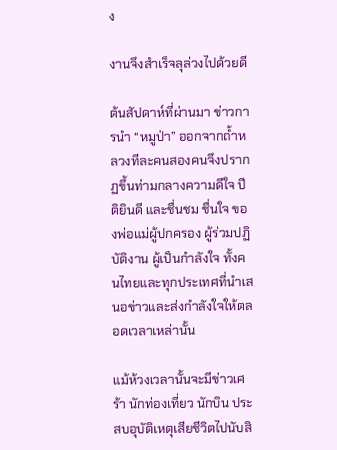ง

งานจึงสำเร็จลุล่วงไปด้วยดี

ต้นสัปดาห์ที่ผ่านมา ข่าวการนำ “หมูป่า” ออกจากถ้ำหลวงทีละคนสองคนจึงปรากฏขึ้นท่ามกลางความดีใจ ปีติยินดี และชื่นชม ชื่นใจ ของพ่อแม่ผู้ปกครอง ผู้ร่วมปฏิบัติงาน ผู้เป็นกำลังใจ ทั้งคนไทยและทุกประเทศที่นำเสนอข่าวและส่งกำลังใจให้ตลอดเวลาเหล่านั้น

แม้ห้วงเวลานั้นจะมีข่าวเศร้า นักท่องเที่ยว นักบิน ประสบอุบัติเหตุเสียชีวิตไปนับสิ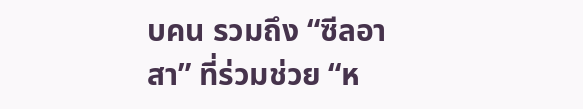บคน รวมถึง “ซีลอาสา” ที่ร่วมช่วย “ห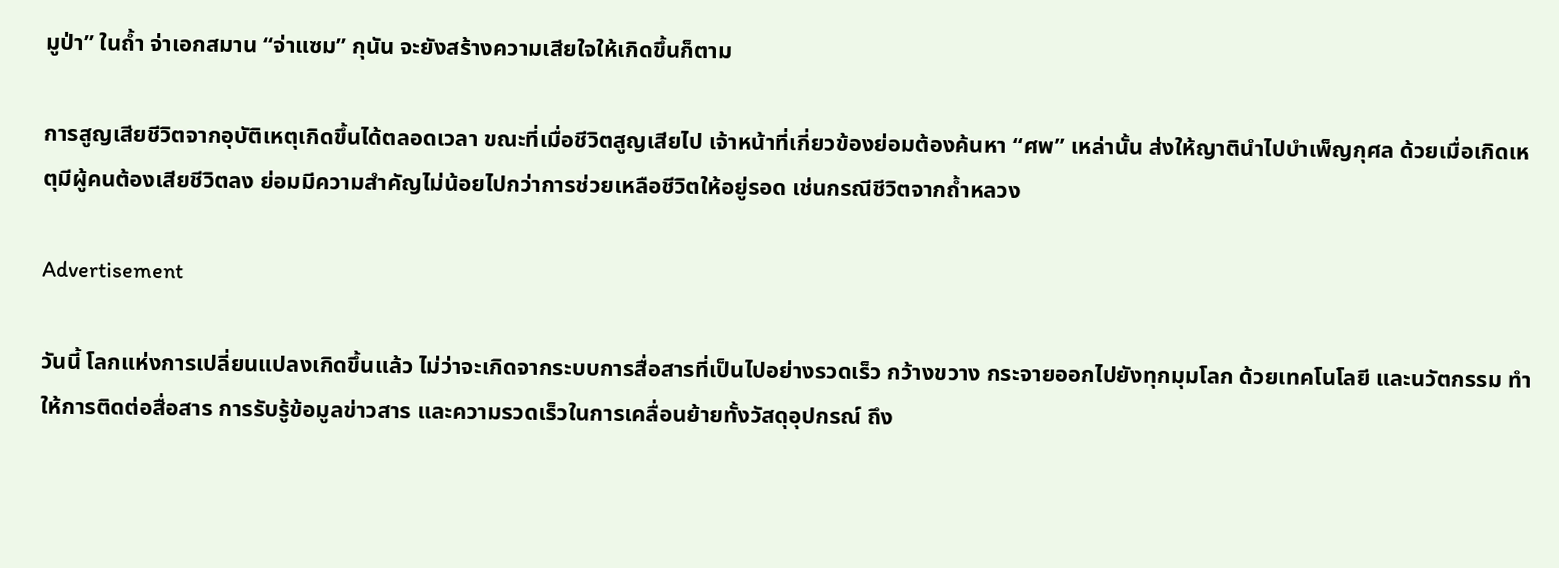มูป่า” ในถ้ำ จ่าเอกสมาน “จ่าแซม” กุนัน จะยังสร้างความเสียใจให้เกิดขึ้นก็ตาม

การสูญเสียชีวิตจากอุบัติเหตุเกิดขึ้นได้ตลอดเวลา ขณะที่เมื่อชีวิตสูญเสียไป เจ้าหน้าที่เกี่ยวข้องย่อมต้องค้นหา “ศพ” เหล่านั้น ส่งให้ญาตินำไปบำเพ็ญกุศล ด้วยเมื่อเกิดเหตุมีผู้คนต้องเสียชีวิตลง ย่อมมีความสำคัญไม่น้อยไปกว่าการช่วยเหลือชีวิตให้อยู่รอด เช่นกรณีชีวิตจากถ้ำหลวง

Advertisement

วันนี้ โลกแห่งการเปลี่ยนแปลงเกิดขึ้นแล้ว ไม่ว่าจะเกิดจากระบบการสื่อสารที่เป็นไปอย่างรวดเร็ว กว้างขวาง กระจายออกไปยังทุกมุมโลก ด้วยเทคโนโลยี และนวัตกรรม ทำให้การติดต่อสื่อสาร การรับรู้ข้อมูลข่าวสาร และความรวดเร็วในการเคลื่อนย้ายทั้งวัสดุอุปกรณ์ ถึง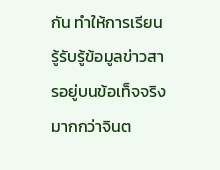กัน ทำให้การเรียนรู้รับรู้ข้อมูลข่าวสารอยู่บนข้อเท็จจริงมากกว่าจินต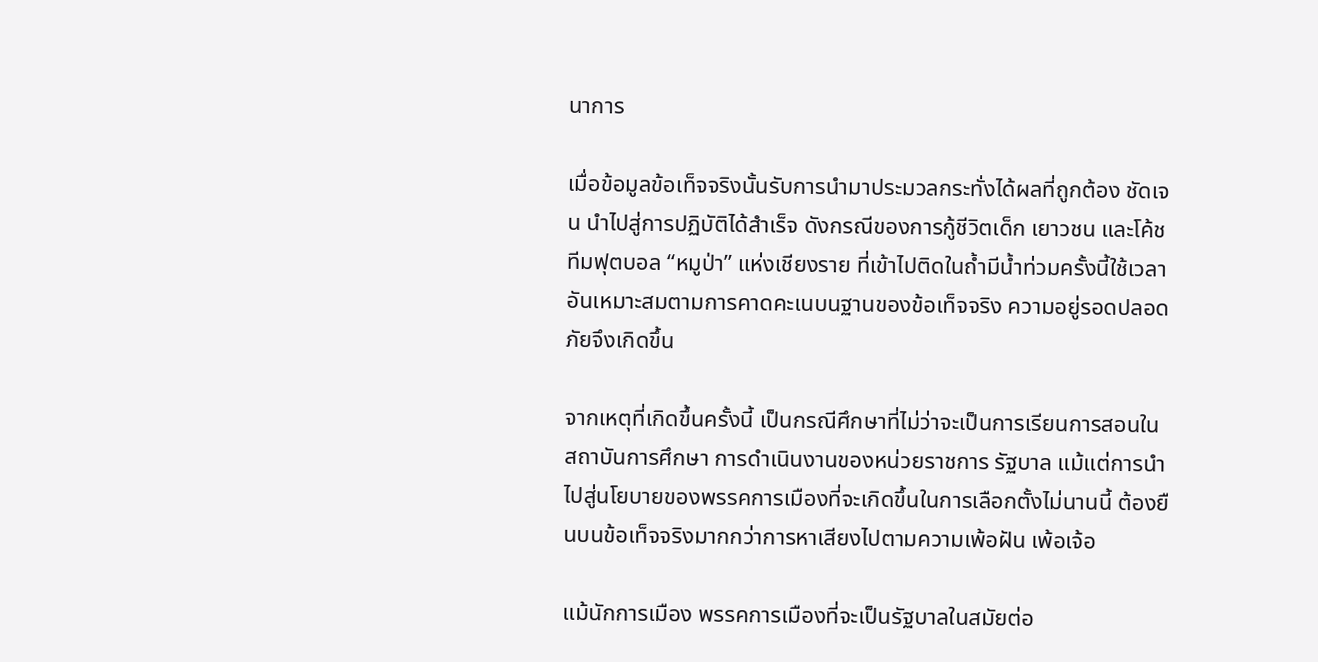นาการ

เมื่อข้อมูลข้อเท็จจริงนั้นรับการนำมาประมวลกระทั่งได้ผลที่ถูกต้อง ชัดเจน นำไปสู่การปฏิบัติได้สำเร็จ ดังกรณีของการกู้ชีวิตเด็ก เยาวชน และโค้ชทีมฟุตบอล “หมูป่า” แห่งเชียงราย ที่เข้าไปติดในถ้ำมีน้ำท่วมครั้งนี้ใช้เวลาอันเหมาะสมตามการคาดคะเนบนฐานของข้อเท็จจริง ความอยู่รอดปลอดภัยจึงเกิดขึ้น

จากเหตุที่เกิดขึ้นครั้งนี้ เป็นกรณีศึกษาที่ไม่ว่าจะเป็นการเรียนการสอนในสถาบันการศึกษา การดำเนินงานของหน่วยราชการ รัฐบาล แม้แต่การนำไปสู่นโยบายของพรรคการเมืองที่จะเกิดขึ้นในการเลือกตั้งไม่นานนี้ ต้องยืนบนข้อเท็จจริงมากกว่าการหาเสียงไปตามความเพ้อฝัน เพ้อเจ้อ

แม้นักการเมือง พรรคการเมืองที่จะเป็นรัฐบาลในสมัยต่อ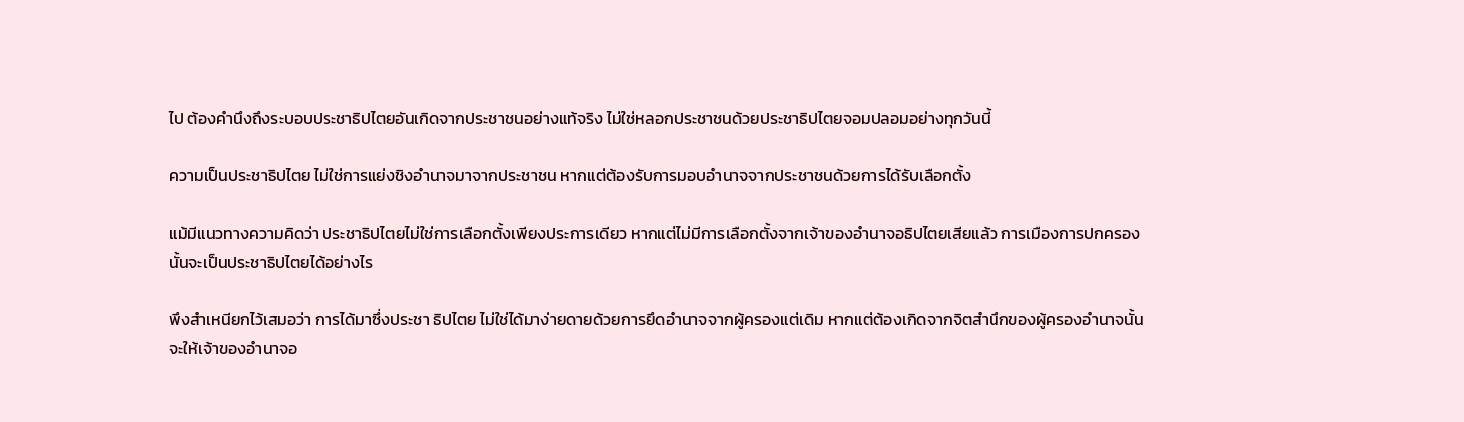ไป ต้องคำนึงถึงระบอบประชาธิปไตยอันเกิดจากประชาชนอย่างแท้จริง ไม่ใช่หลอกประชาชนด้วยประชาธิปไตยจอมปลอมอย่างทุกวันนี้

ความเป็นประชาธิปไตย ไม่ใช่การแย่งชิงอำนาจมาจากประชาชน หากแต่ต้องรับการมอบอำนาจจากประชาชนด้วยการได้รับเลือกตั้ง

แม้มีแนวทางความคิดว่า ประชาธิปไตยไม่ใช่การเลือกตั้งเพียงประการเดียว หากแต่ไม่มีการเลือกตั้งจากเจ้าของอำนาจอธิปไตยเสียแล้ว การเมืองการปกครองนั้นจะเป็นประชาธิปไตยได้อย่างไร

พึงสำเหนียกไว้เสมอว่า การได้มาซึ่งประชา ธิปไตย ไม่ใช่ได้มาง่ายดายด้วยการยึดอำนาจจากผู้ครองแต่เดิม หากแต่ต้องเกิดจากจิตสำนึกของผู้ครองอำนาจนั้นจะให้เจ้าของอำนาจอ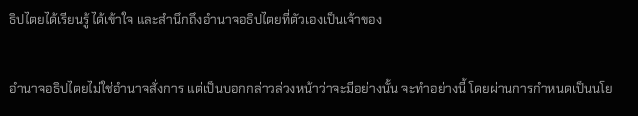ธิปไตยได้เรียนรู้ ได้เข้าใจ และสำนึกถึงอำนาจอธิปไตยที่ตัวเองเป็นเจ้าของ

อำนาจอธิปไตยไม่ใช่อำนาจสั่งการ แต่เป็นบอกกล่าวล่วงหน้าว่าจะมีอย่างนั้น จะทำอย่างนี้ โดยผ่านการกำหนดเป็นนโย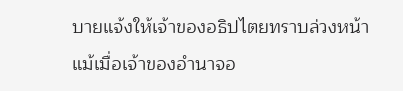บายแจ้งให้เจ้าของอธิปไตยทราบล่วงหน้า แม้เมื่อเจ้าของอำนาจอ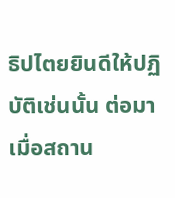ธิปไตยยินดีให้ปฏิบัติเช่นนั้น ต่อมาเมื่อสถาน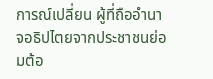การณ์เปลี่ยน ผู้ที่ถืออำนาจอธิปไตยจากประชาชนย่อมต้อ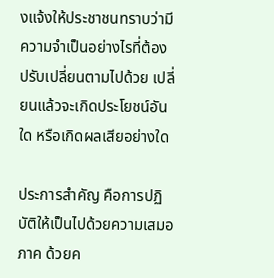งแจ้งให้ประชาชนทราบว่ามีความจำเป็นอย่างไรที่ต้องปรับเปลี่ยนตามไปด้วย เปลี่ยนแล้วจะเกิดประโยชน์อันใด หรือเกิดผลเสียอย่างใด

ประการสำคัญ คือการปฏิบัติให้เป็นไปด้วยความเสมอภาค ด้วยค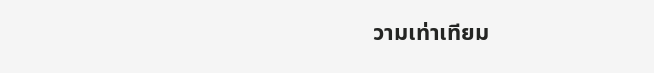วามเท่าเทียม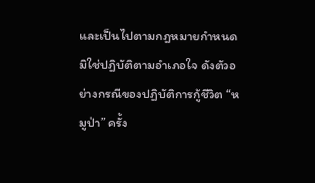และเป็นไปตามกฎหมายกำหนด มิใช่ปฏิบัติตามอำเภอใจ ดังตัวอย่างกรณีของปฏิบัติการกู้ชีวิต “หมูป่า” ครั้ง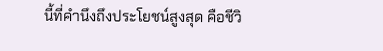นี้ที่คำนึงถึงประโยชน์สูงสุด คือชีวิ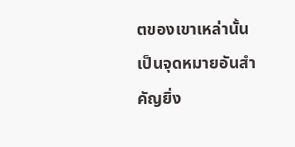ตของเขาเหล่านั้นเป็นจุดหมายอันสำคัญยิ่ง